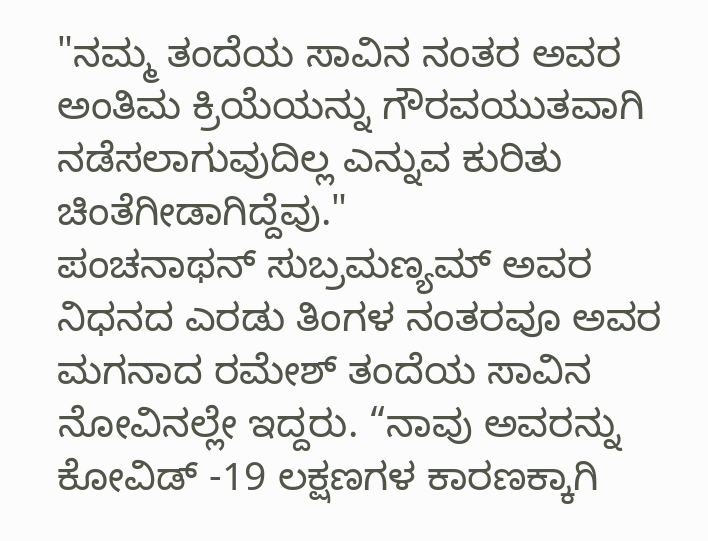"ನಮ್ಮ ತಂದೆಯ ಸಾವಿನ ನಂತರ ಅವರ ಅಂತಿಮ ಕ್ರಿಯೆಯನ್ನು ಗೌರವಯುತವಾಗಿ ನಡೆಸಲಾಗುವುದಿಲ್ಲ ಎನ್ನುವ ಕುರಿತು ಚಿಂತೆಗೀಡಾಗಿದ್ದೆವು."
ಪಂಚನಾಥನ್ ಸುಬ್ರಮಣ್ಯಮ್ ಅವರ ನಿಧನದ ಎರಡು ತಿಂಗಳ ನಂತರವೂ ಅವರ ಮಗನಾದ ರಮೇಶ್ ತಂದೆಯ ಸಾವಿನ ನೋವಿನಲ್ಲೇ ಇದ್ದರು. “ನಾವು ಅವರನ್ನು ಕೋವಿಡ್ -19 ಲಕ್ಷಣಗಳ ಕಾರಣಕ್ಕಾಗಿ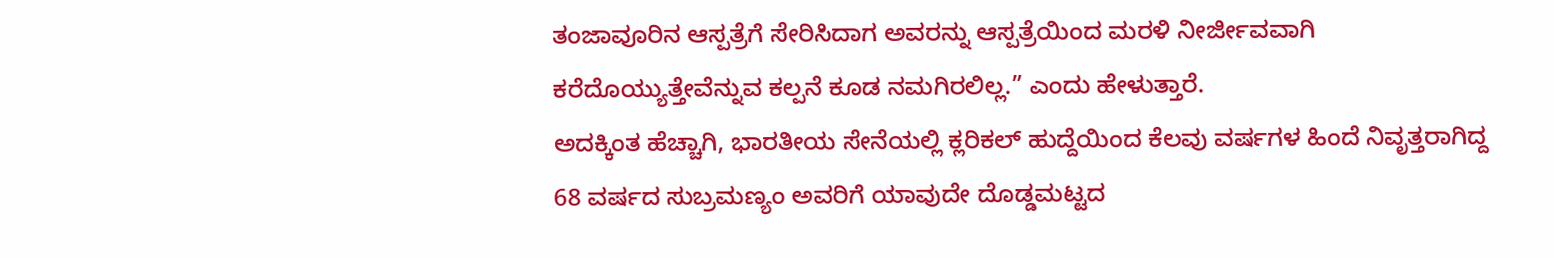ತಂಜಾವೂರಿನ ಆಸ್ಪತ್ರೆಗೆ ಸೇರಿಸಿದಾಗ ಅವರನ್ನು ಆಸ್ಪತ್ರೆಯಿಂದ ಮರಳಿ ನೀರ್ಜೀವವಾಗಿ ಕರೆದೊಯ್ಯುತ್ತೇವೆನ್ನುವ ಕಲ್ಪನೆ ಕೂಡ ನಮಗಿರಲಿಲ್ಲ.” ಎಂದು ಹೇಳುತ್ತಾರೆ.
ಅದಕ್ಕಿಂತ ಹೆಚ್ಚಾಗಿ, ಭಾರತೀಯ ಸೇನೆಯಲ್ಲಿ ಕ್ಲರಿಕಲ್ ಹುದ್ದೆಯಿಂದ ಕೆಲವು ವರ್ಷಗಳ ಹಿಂದೆ ನಿವೃತ್ತರಾಗಿದ್ದ 68 ವರ್ಷದ ಸುಬ್ರಮಣ್ಯಂ ಅವರಿಗೆ ಯಾವುದೇ ದೊಡ್ಡಮಟ್ಟದ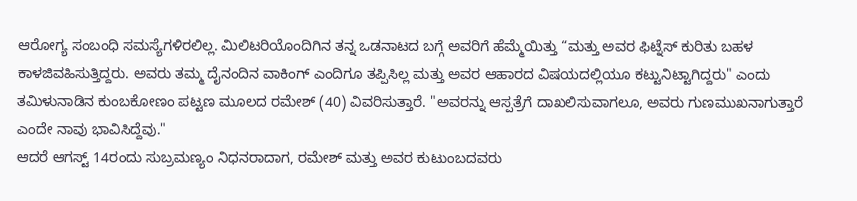ಆರೋಗ್ಯ ಸಂಬಂಧಿ ಸಮಸ್ಯೆಗಳಿರಲಿಲ್ಲ. ಮಿಲಿಟರಿಯೊಂದಿಗಿನ ತನ್ನ ಒಡನಾಟದ ಬಗ್ಗೆ ಅವರಿಗೆ ಹೆಮ್ಮೆಯಿತ್ತು “ಮತ್ತು ಅವರ ಫಿಟ್ನೆಸ್ ಕುರಿತು ಬಹಳ ಕಾಳಜಿವಹಿಸುತ್ತಿದ್ದರು. ಅವರು ತಮ್ಮ ದೈನಂದಿನ ವಾಕಿಂಗ್ ಎಂದಿಗೂ ತಪ್ಪಿಸಿಲ್ಲ ಮತ್ತು ಅವರ ಆಹಾರದ ವಿಷಯದಲ್ಲಿಯೂ ಕಟ್ಟುನಿಟ್ಟಾಗಿದ್ದರು" ಎಂದು ತಮಿಳುನಾಡಿನ ಕುಂಬಕೋಣಂ ಪಟ್ಟಣ ಮೂಲದ ರಮೇಶ್ (40) ವಿವರಿಸುತ್ತಾರೆ. "ಅವರನ್ನು ಆಸ್ಪತ್ರೆಗೆ ದಾಖಲಿಸುವಾಗಲೂ, ಅವರು ಗುಣಮುಖನಾಗುತ್ತಾರೆ ಎಂದೇ ನಾವು ಭಾವಿಸಿದ್ದೆವು."
ಆದರೆ ಆಗಸ್ಟ್ 14ರಂದು ಸುಬ್ರಮಣ್ಯಂ ನಿಧನರಾದಾಗ, ರಮೇಶ್ ಮತ್ತು ಅವರ ಕುಟುಂಬದವರು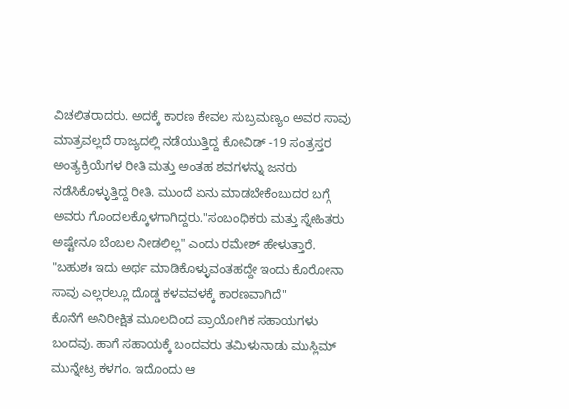ವಿಚಲಿತರಾದರು. ಅದಕ್ಕೆ ಕಾರಣ ಕೇವಲ ಸುಬ್ರಮಣ್ಯಂ ಅವರ ಸಾವು ಮಾತ್ರವಲ್ಲದೆ ರಾಜ್ಯದಲ್ಲಿ ನಡೆಯುತ್ತಿದ್ದ ಕೋವಿಡ್ -19 ಸಂತ್ರಸ್ತರ ಅಂತ್ಯಕ್ರಿಯೆಗಳ ರೀತಿ ಮತ್ತು ಅಂತಹ ಶವಗಳನ್ನು ಜನರು ನಡೆಸಿಕೊಳ್ಳುತ್ತಿದ್ದ ರೀತಿ. ಮುಂದೆ ಏನು ಮಾಡಬೇಕೆಂಬುದರ ಬಗ್ಗೆ ಅವರು ಗೊಂದಲಕ್ಕೊಳಗಾಗಿದ್ದರು."ಸಂಬಂಧಿಕರು ಮತ್ತು ಸ್ನೇಹಿತರು ಅಷ್ಟೇನೂ ಬೆಂಬಲ ನೀಡಲಿಲ್ಲ" ಎಂದು ರಮೇಶ್ ಹೇಳುತ್ತಾರೆ. "ಬಹುಶಃ ಇದು ಅರ್ಥ ಮಾಡಿಕೊಳ್ಳುವಂತಹದ್ದೇ ಇಂದು ಕೊರೋನಾ ಸಾವು ಎಲ್ಲರಲ್ಲೂ ದೊಡ್ಡ ಕಳವವಳಕ್ಕೆ ಕಾರಣವಾಗಿದೆ"
ಕೊನೆಗೆ ಅನಿರೀಕ್ಷಿತ ಮೂಲದಿಂದ ಪ್ರಾಯೋಗಿಕ ಸಹಾಯಗಳು ಬಂದವು. ಹಾಗೆ ಸಹಾಯಕ್ಕೆ ಬಂದವರು ತಮಿಳುನಾಡು ಮುಸ್ಲಿಮ್ ಮುನ್ನೇಟ್ರ ಕಳಗಂ. ಇದೊಂದು ಆ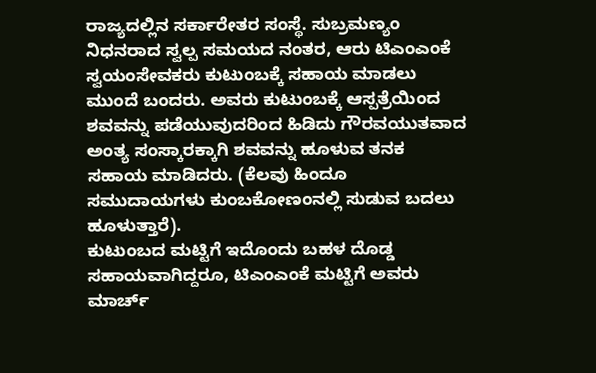ರಾಜ್ಯದಲ್ಲಿನ ಸರ್ಕಾರೇತರ ಸಂಸ್ಥೆ. ಸುಬ್ರಮಣ್ಯಂ ನಿಧನರಾದ ಸ್ವಲ್ಪ ಸಮಯದ ನಂತರ, ಆರು ಟಿಎಂಎಂಕೆ ಸ್ವಯಂಸೇವಕರು ಕುಟುಂಬಕ್ಕೆ ಸಹಾಯ ಮಾಡಲು ಮುಂದೆ ಬಂದರು. ಅವರು ಕುಟುಂಬಕ್ಕೆ ಆಸ್ಪತ್ರೆಯಿಂದ ಶವವನ್ನು ಪಡೆಯುವುದರಿಂದ ಹಿಡಿದು ಗೌರವಯುತವಾದ ಅಂತ್ಯ ಸಂಸ್ಕಾರಕ್ಕಾಗಿ ಶವವನ್ನು ಹೂಳುವ ತನಕ ಸಹಾಯ ಮಾಡಿದರು. (ಕೆಲವು ಹಿಂದೂ ಸಮುದಾಯಗಳು ಕುಂಬಕೋಣಂನಲ್ಲಿ ಸುಡುವ ಬದಲು ಹೂಳುತ್ತಾರೆ).
ಕುಟುಂಬದ ಮಟ್ಟಿಗೆ ಇದೊಂದು ಬಹಳ ದೊಡ್ಡ ಸಹಾಯವಾಗಿದ್ದರೂ, ಟಿಎಂಎಂಕೆ ಮಟ್ಟಿಗೆ ಅವರು ಮಾರ್ಚ್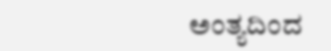ಅಂತ್ಯದಿಂದ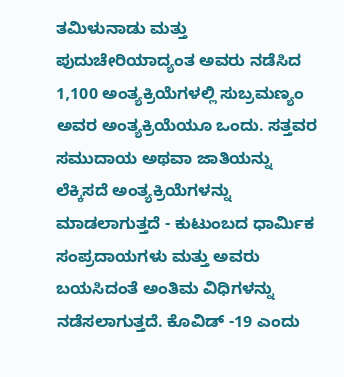ತಮಿಳುನಾಡು ಮತ್ತು ಪುದುಚೇರಿಯಾದ್ಯಂತ ಅವರು ನಡೆಸಿದ 1,100 ಅಂತ್ಯಕ್ರಿಯೆಗಳಲ್ಲಿ ಸುಬ್ರಮಣ್ಯಂ ಅವರ ಅಂತ್ಯಕ್ರಿಯೆಯೂ ಒಂದು. ಸತ್ತವರ ಸಮುದಾಯ ಅಥವಾ ಜಾತಿಯನ್ನು ಲೆಕ್ಕಿಸದೆ ಅಂತ್ಯಕ್ರಿಯೆಗಳನ್ನು ಮಾಡಲಾಗುತ್ತದೆ - ಕುಟುಂಬದ ಧಾರ್ಮಿಕ ಸಂಪ್ರದಾಯಗಳು ಮತ್ತು ಅವರು ಬಯಸಿದಂತೆ ಅಂತಿಮ ವಿಧಿಗಳನ್ನು ನಡೆಸಲಾಗುತ್ತದೆ. ಕೊವಿಡ್ -19 ಎಂದು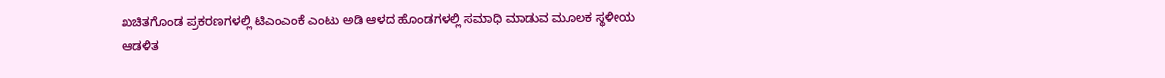ಖಚಿತಗೊಂಡ ಪ್ರಕರಣಗಳಲ್ಲಿ ಟಿಎಂಎಂಕೆ ಎಂಟು ಅಡಿ ಆಳದ ಹೊಂಡಗಳಲ್ಲಿ ಸಮಾಧಿ ಮಾಡುವ ಮೂಲಕ ಸ್ಥಳೀಯ ಆಡಳಿತ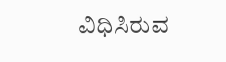ವಿಧಿಸಿರುವ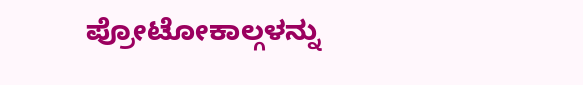ಪ್ರೋಟೋಕಾಲ್ಗಳನ್ನು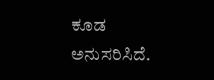ಕೂಡ ಅನುಸರಿಸಿದೆ.